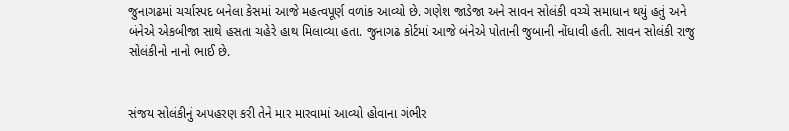જુનાગઢમાં ચર્ચાસ્પદ બનેલા કેસમાં આજે મહત્વપૂર્ણ વળાંક આવ્યો છે. ગણેશ જાડેજા અને સાવન સોલંકી વચ્ચે સમાધાન થયું હતું અને બંનેએ એકબીજા સાથે હસતા ચહેરે હાથ મિલાવ્યા હતા. જુનાગઢ કોર્ટમાં આજે બંનેએ પોતાની જુબાની નોંધાવી હતી. સાવન સોલંકી રાજુ સોલંકીનો નાનો ભાઈ છે.


સંજય સોલંકીનું અપહરણ કરી તેને માર મારવામાં આવ્યો હોવાના ગંભીર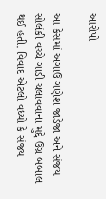આરોપો

આ કેસમાં અગાઉ ગણેશ જાડેજા અને સંજય સોલંકી વચ્ચે ગાડી ચલાવવાના મુદ્દે ઉગ્ર બબાલ થઈ હતી. વિવાદ એટલો વધ્યો કે સંજય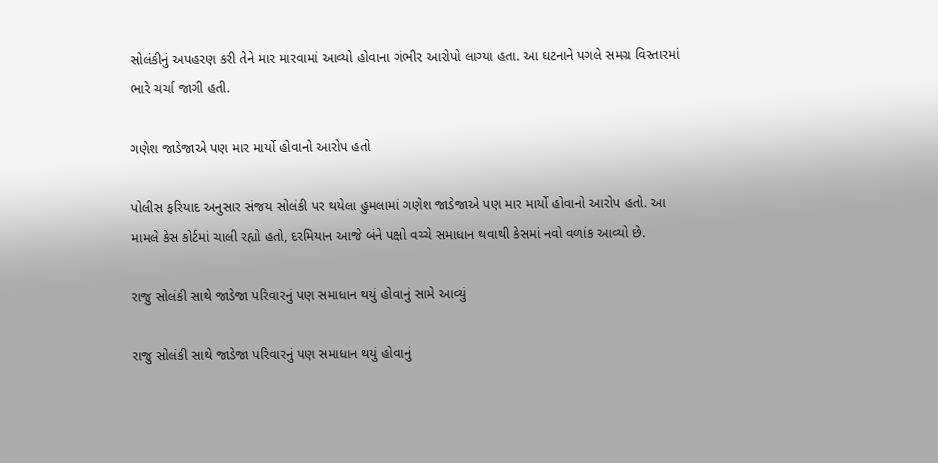સોલંકીનું અપહરણ કરી તેને માર મારવામાં આવ્યો હોવાના ગંભીર આરોપો લાગ્યા હતા. આ ઘટનાને પગલે સમગ્ર વિસ્તારમાં ભારે ચર્ચા જાગી હતી.

ગણેશ જાડેજાએ પણ માર માર્યો હોવાનો આરોપ હતો

પોલીસ ફરિયાદ અનુસાર સંજય સોલંકી પર થયેલા હુમલામાં ગણેશ જાડેજાએ પણ માર માર્યો હોવાનો આરોપ હતો. આ મામલે કેસ કોર્ટમાં ચાલી રહ્યો હતો, દરમિયાન આજે બંને પક્ષો વચ્ચે સમાધાન થવાથી કેસમાં નવો વળાંક આવ્યો છે.

રાજુ સોલંકી સાથે જાડેજા પરિવારનું પણ સમાધાન થયું હોવાનું સામે આવ્યું

રાજુ સોલંકી સાથે જાડેજા પરિવારનું પણ સમાધાન થયું હોવાનું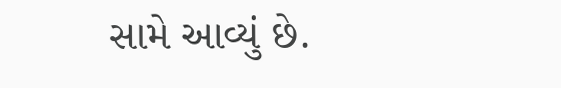સામે આવ્યું છે.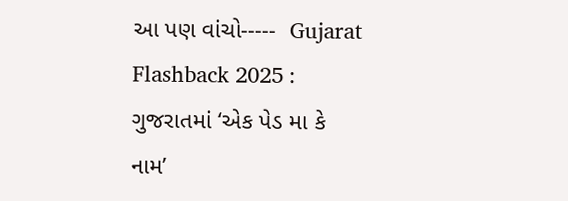આ પણ વાંચો-----  Gujarat Flashback 2025 : ગુજરાતમાં ‘એક પેડ મા કે નામ’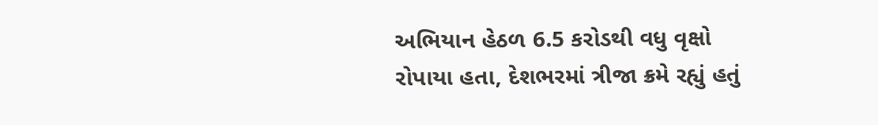અભિયાન હેઠળ 6.5 કરોડથી વધુ વૃક્ષો રોપાયા હતા, દેશભરમાં ત્રીજા ક્રમે રહ્યું હતું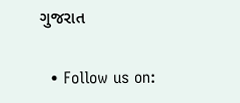ગુજરાત

  • Follow us on: